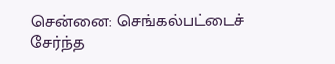சென்னை: செங்கல்பட்டைச் சேர்ந்த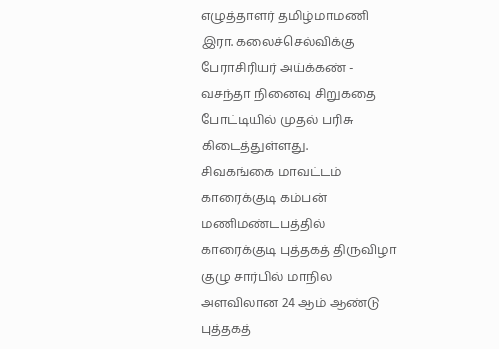எழுத்தாளர் தமிழ்மாமணி இரா. கலைச்செல்விக்கு பேராசிரியர் அய்க்கண் - வசந்தா நினைவு சிறுகதை போட்டியில் முதல் பரிசு கிடைத்துள்ளது.
சிவகங்கை மாவட்டம் காரைக்குடி கம்பன் மணிமண்டபத்தில் காரைக்குடி புத்தகத் திருவிழா குழு சார்பில் மாநில அளவிலான 24 ஆம் ஆண்டு புத்தகத்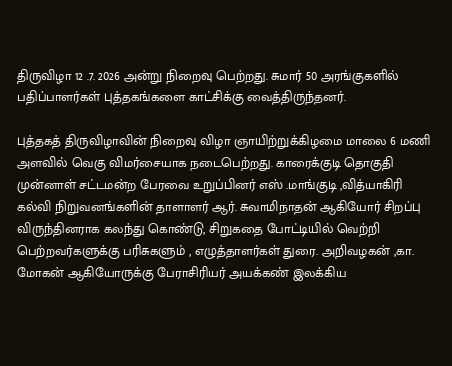திருவிழா 12 .7. 2026 அன்று நிறைவு பெற்றது. சுமார் 50 அரங்குகளில் பதிப்பாளர்கள் புத்தகங்களை காட்சிக்கு வைத்திருந்தனர்.

புத்தகத் திருவிழாவின் நிறைவு விழா ஞாயிற்றுக்கிழமை மாலை 6 மணி அளவில் வெகு விமர்சையாக நடைபெற்றது. காரைக்குடி தொகுதி முன்னாள் சட்டமன்ற பேரவை உறுப்பினர் எஸ் .மாங்குடி ,வித்யாகிரி கல்வி நிறுவனங்களின் தாளாளர் ஆர். சுவாமிநாதன் ஆகியோர் சிறப்பு விருந்தினராக கலந்து கொண்டு, சிறுகதை போட்டியில் வெற்றி பெற்றவர்களுக்கு பரிசுகளும் , எழுத்தாளர்கள் துரை. அறிவழகன் ,கா. மோகன் ஆகியோருக்கு பேராசிரியர் அயக்கண் இலக்கிய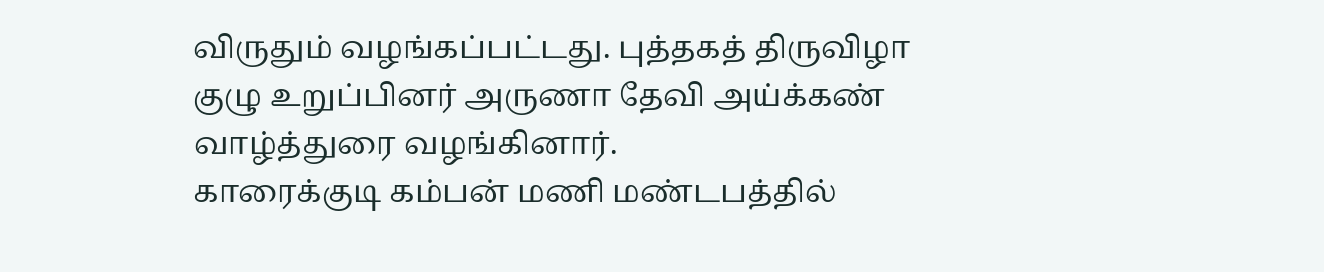விருதும் வழங்கப்பட்டது. புத்தகத் திருவிழா குழு உறுப்பினர் அருணா தேவி அய்க்கண் வாழ்த்துரை வழங்கினார்.
காரைக்குடி கம்பன் மணி மண்டபத்தில்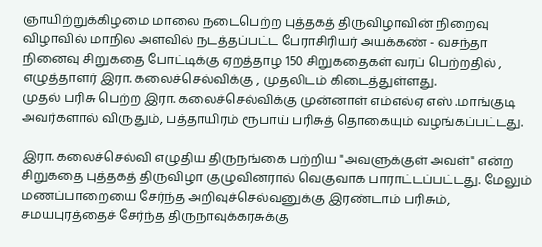ஞாயிற்றுக்கிழமை மாலை நடைபெற்ற புத்தகத் திருவிழாவின் நிறைவு விழாவில் மாநில அளவில் நடத்தப்பட்ட பேராசிரியர் அயக்கண் - வசந்தா நினைவு சிறுகதை போட்டிக்கு ஏறத்தாழ 150 சிறுகதைகள் வரப் பெற்றதில் , எழுத்தாளர் இரா. கலைச்செல்விக்கு , முதலிடம் கிடைத்துள்ளது.
முதல் பரிசு பெற்ற இரா. கலைச்செல்விக்கு முன்னாள் எம்எல்ஏ எஸ் .மாங்குடி அவர்களால் விருதும், பத்தாயிரம் ரூபாய் பரிசுத் தொகையும் வழங்கப்பட்டது.

இரா. கலைச்செல்வி எழுதிய திருநங்கை பற்றிய "அவளுக்குள் அவள்" என்ற சிறுகதை புத்தகத் திருவிழா குழுவினரால் வெகுவாக பாராட்டப்பட்டது. மேலும் மணப்பாறையை சேர்ந்த அறிவுச்செல்வனுக்கு இரண்டாம் பரிசும், சமயபுரத்தைச் சேர்ந்த திருநாவுக்கரசுக்கு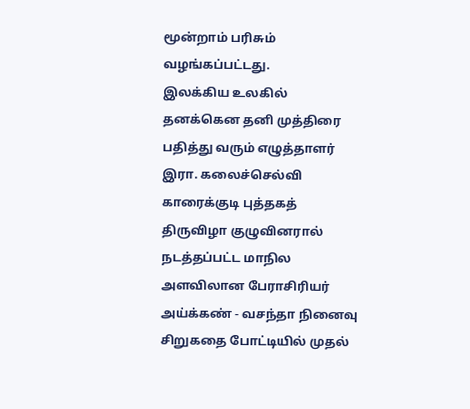மூன்றாம் பரிசும் வழங்கப்பட்டது.
இலக்கிய உலகில் தனக்கென தனி முத்திரை பதித்து வரும் எழுத்தாளர் இரா. கலைச்செல்வி காரைக்குடி புத்தகத் திருவிழா குழுவினரால் நடத்தப்பட்ட மாநில அளவிலான பேராசிரியர் அய்க்கண் - வசந்தா நினைவு சிறுகதை போட்டியில் முதல்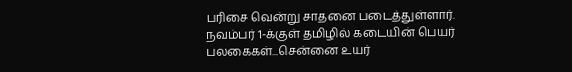பரிசை வென்று சாதனை படைத்துள்ளார்.
நவம்பர் 1-க்குள் தமிழில் கடையின் பெயர் பலகைகள்...சென்னை உயர்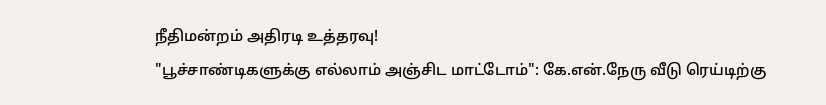நீதிமன்றம் அதிரடி உத்தரவு!
"பூச்சாண்டிகளுக்கு எல்லாம் அஞ்சிட மாட்டோம்": கே.என்.நேரு வீடு ரெய்டிற்கு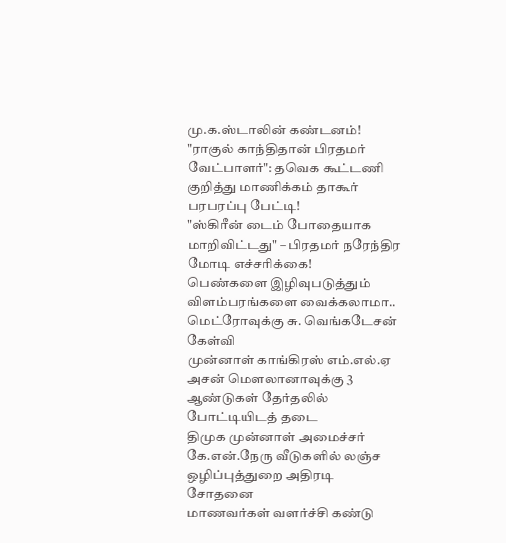மு.க.ஸ்டாலின் கண்டனம்!
"ராகுல் காந்திதான் பிரதமர் வேட்பாளர்": தவெக கூட்டணி குறித்து மாணிக்கம் தாகூர் பரபரப்பு பேட்டி!
"ஸ்கிரீன் டைம் போதையாக மாறிவிட்டது" – பிரதமர் நரேந்திர மோடி எச்சரிக்கை!
பெண்களை இழிவுபடுத்தும் விளம்பரங்களை வைக்கலாமா.. மெட்ரோவுக்கு சு. வெங்கடேசன் கேள்வி
முன்னாள் காங்கிரஸ் எம்.எல்.ஏ அசன் மௌலானாவுக்கு 3 ஆண்டுகள் தேர்தலில் போட்டியிடத் தடை
திமுக முன்னாள் அமைச்சர் கே.என்.நேரு வீடுகளில் லஞ்ச ஒழிப்புத்துறை அதிரடி சோதனை
மாணவர்கள் வளர்ச்சி கண்டு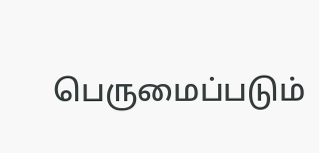பெருமைப்படும்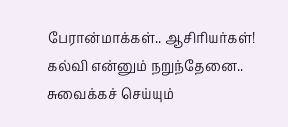பேரான்மாக்கள்.. ஆசிரியர்கள்!
கல்வி என்னும் நறுந்தேனை.. சுவைக்கச் செய்யும்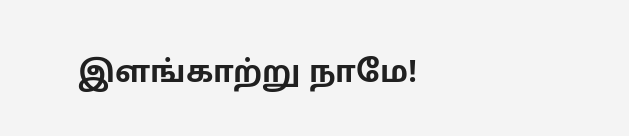இளங்காற்று நாமே!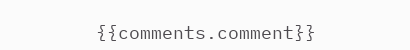{{comments.comment}}